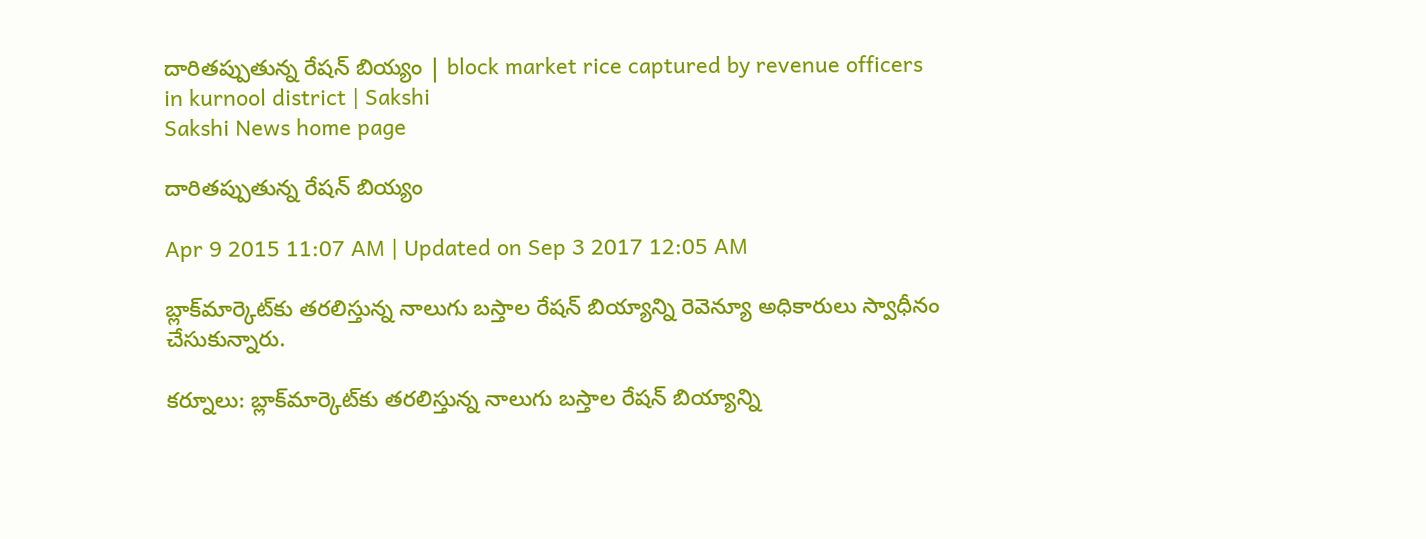దారితప్పుతున్న రేషన్ బియ్యం | block market rice captured by revenue officers in kurnool district | Sakshi
Sakshi News home page

దారితప్పుతున్న రేషన్ బియ్యం

Apr 9 2015 11:07 AM | Updated on Sep 3 2017 12:05 AM

బ్లాక్‌మార్కెట్‌కు తరలిస్తున్న నాలుగు బస్తాల రేషన్ బియ్యాన్ని రెవెన్యూ అధికారులు స్వాధీనం చేసుకున్నారు.

కర్నూలు: బ్లాక్‌మార్కెట్‌కు తరలిస్తున్న నాలుగు బస్తాల రేషన్ బియ్యాన్ని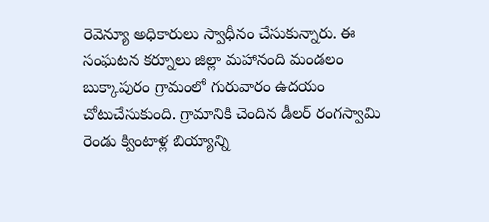రెవెన్యూ అధికారులు స్వాధీనం చేసుకున్నారు. ఈ సంఘటన కర్నూలు జిల్లా మహానంది మండలం బుక్కాపురం గ్రామంలో గురువారం ఉదయం చోటుచేసుకుంది. గ్రామానికి చెందిన డీలర్ రంగస్వామి రెండు క్వింటాళ్ల బియ్యాన్ని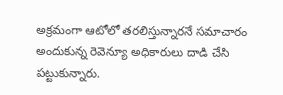అక్రమంగా ఆటోలో తరలిస్తున్నారనే సమాచారం అందుకున్న రెవెన్యూ అధికారులు దాడి చేసి పట్టుకున్నారు.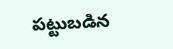పట్టుబడిన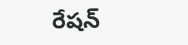రేషన్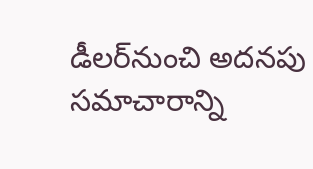డీలర్‌నుంచి అదనపు సమాచారాన్ని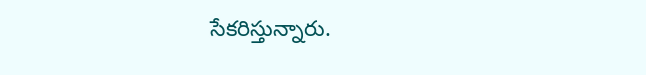సేకరిస్తున్నారు.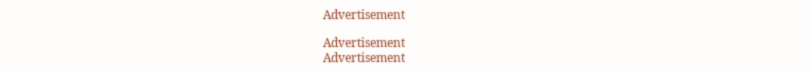Advertisement

Advertisement
Advertisement